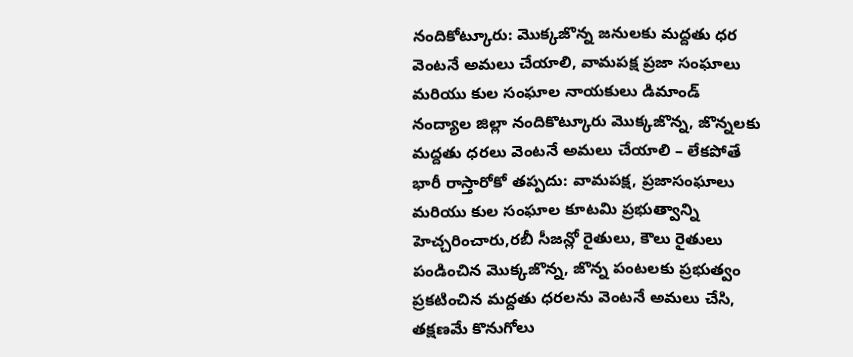నందికోట్కూరు: మొక్కజొన్న జనులకు మద్దతు ధర వెంటనే అమలు చేయాలి, వామపక్ష ప్రజా సంఘాలు మరియు కుల సంఘాల నాయకులు డిమాండ్
నంద్యాల జిల్లా నందికొట్కూరు మొక్కజొన్న, జొన్నలకు మద్దతు ధరలు వెంటనే అమలు చేయాలి – లేకపోతే భారీ రాస్తారోకో తప్పదు: వామపక్ష, ప్రజాసంఘాలు మరియు కుల సంఘాల కూటమి ప్రభుత్వాన్ని హెచ్చరించారు,రబీ సీజన్లో రైతులు, కౌలు రైతులు పండించిన మొక్కజొన్న, జొన్న పంటలకు ప్రభుత్వం ప్రకటించిన మద్దతు ధరలను వెంటనే అమలు చేసి, తక్షణమే కొనుగోలు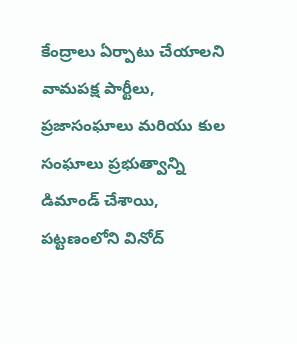కేంద్రాలు ఏర్పాటు చేయాలని వామపక్ష పార్టీలు, ప్రజాసంఘాలు మరియు కుల సంఘాలు ప్రభుత్వాన్ని డిమాండ్ చేశాయి, పట్టణంలోని వినోద్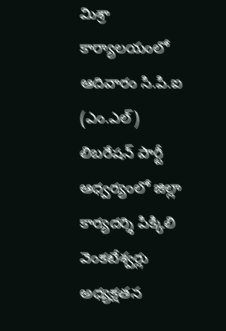మిశ్రా కార్యాలయంలో ఆదివారం సి.పి.ఐ (ఎం.ఎల్) లిబరేషన్ పార్టీ ఆధ్వర్యంలో జిల్లా కార్యదర్శి పిక్కిలి వెంకటేశ్వర్లు అధ్యక్షతన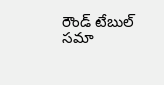రౌండ్ టేబుల్ సమా